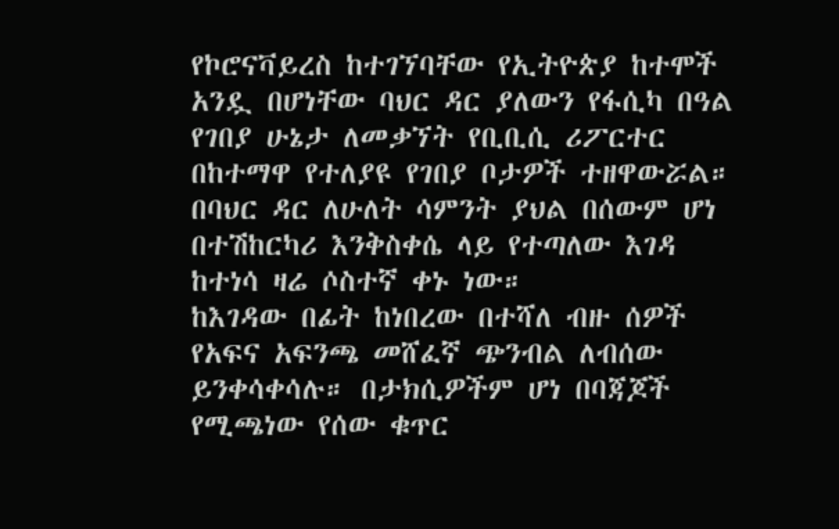የኮሮናቫይረስ ከተገኘባቸው የኢትዮጵያ ከተሞች አንዷ በሆነቸው ባህር ዳር ያለውን የፋሲካ በዓል የገበያ ሁኔታ ለመቃኘት የቢቢሲ ሪፖርተር በከተማዋ የተለያዩ የገበያ ቦታዎች ተዘዋውሯል።
በባህር ዳር ለሁለት ሳምንት ያህል በሰውም ሆነ በተሽከርካሪ እንቅስቀሴ ላይ የተጣለው እገዳ ከተነሳ ዛሬ ሶስተኛ ቀኑ ነው።
ከእገዳው በፊት ከነበረው በተሻለ ብዙ ሰዎች የአፍና አፍንጫ መሸፈኛ ጭንብል ለብሰው ይንቀሳቀሳሉ። በታክሲዎችም ሆነ በባጃጆች የሚጫነው የሰው ቁጥር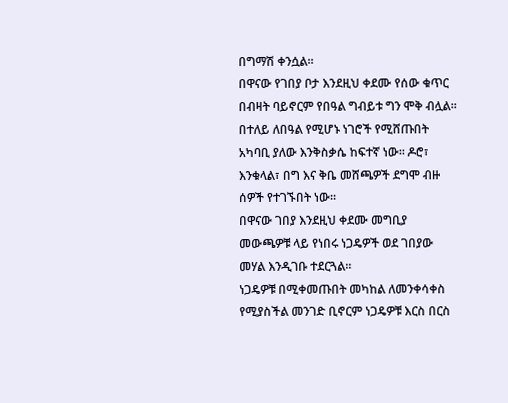በግማሽ ቀንሷል።
በዋናው የገበያ ቦታ እንደዚህ ቀደሙ የሰው ቁጥር በብዛት ባይኖርም የበዓል ግብይቱ ግን ሞቅ ብሏል።
በተለይ ለበዓል የሚሆኑ ነገሮች የሚሸጡበት አካባቢ ያለው እንቅስቃሴ ከፍተኛ ነው። ዶሮ፣ እንቁላል፣ በግ እና ቅቤ መሸጫዎች ደግሞ ብዙ ሰዎች የተገኙበት ነው።
በዋናው ገበያ እንደዚህ ቀደሙ መግቢያ መውጫዎቹ ላይ የነበሩ ነጋዴዎች ወደ ገበያው መሃል እንዲገቡ ተደርጓል።
ነጋዴዎቹ በሚቀመጡበት መካከል ለመንቀሳቀስ የሚያስችል መንገድ ቢኖርም ነጋዴዎቹ እርስ በርስ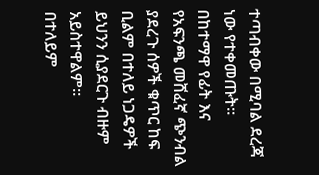ተጣብቀው በሚባል ደረጃ ነው የተቀመጡት።
በከተማዋ የፊት እና የአፍንጫ መሸፈኛ ጭንብል ያደረጉ ሰዎች ቁጥር ከፍ ቢልም በተለይ ነጋዴዎች ይህንን ሲያደርጉ ብዙም አይስተዋልም።
በተለይም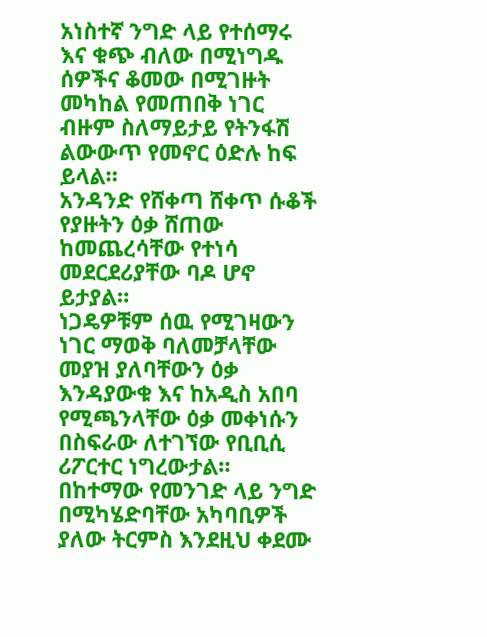አነስተኛ ንግድ ላይ የተሰማሩ እና ቁጭ ብለው በሚነግዱ ሰዎችና ቆመው በሚገዙት መካከል የመጠበቅ ነገር ብዙም ስለማይታይ የትንፋሽ ልውውጥ የመኖር ዕድሉ ከፍ ይላል።
አንዳንድ የሸቀጣ ሸቀጥ ሱቆች የያዙትን ዕቃ ሸጠው ከመጨረሳቸው የተነሳ መደርደሪያቸው ባዶ ሆኖ ይታያል።
ነጋዴዎቹም ሰዉ የሚገዛውን ነገር ማወቅ ባለመቻላቸው መያዝ ያለባቸውን ዕቃ እንዳያውቁ እና ከአዲስ አበባ የሚጫንላቸው ዕቃ መቀነሱን በስፍራው ለተገኘው የቢቢሲ ሪፖርተር ነግረውታል።
በከተማው የመንገድ ላይ ንግድ በሚካሄድባቸው አካባቢዎች ያለው ትርምስ እንደዚህ ቀደሙ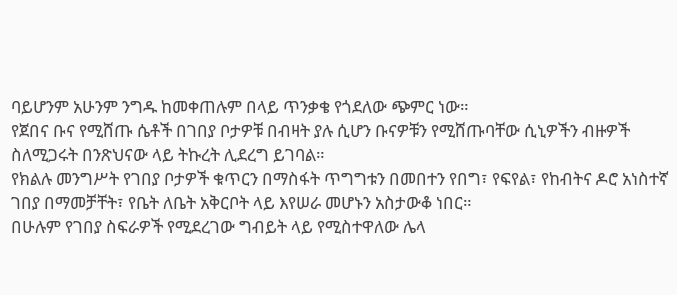ባይሆንም አሁንም ንግዱ ከመቀጠሉም በላይ ጥንቃቄ የጎደለው ጭምር ነው።
የጀበና ቡና የሚሸጡ ሴቶች በገበያ ቦታዎቹ በብዛት ያሉ ሲሆን ቡናዎቹን የሚሸጡባቸው ሲኒዎችን ብዙዎች ስለሚጋሩት በንጽህናው ላይ ትኩረት ሊደረግ ይገባል።
የክልሉ መንግሥት የገበያ ቦታዎች ቁጥርን በማስፋት ጥግግቱን በመበተን የበግ፣ የፍየል፣ የከብትና ዶሮ አነስተኛ ገበያ በማመቻቸት፣ የቤት ለቤት አቅርቦት ላይ እየሠራ መሆኑን አስታውቆ ነበር።
በሁሉም የገበያ ስፍራዎች የሚደረገው ግብይት ላይ የሚስተዋለው ሌላ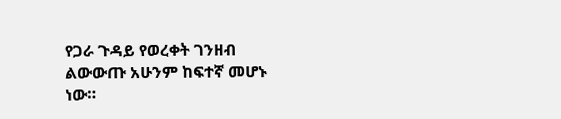የጋራ ጉዳይ የወረቀት ገንዘብ ልውውጡ አሁንም ከፍተኛ መሆኑ ነው።